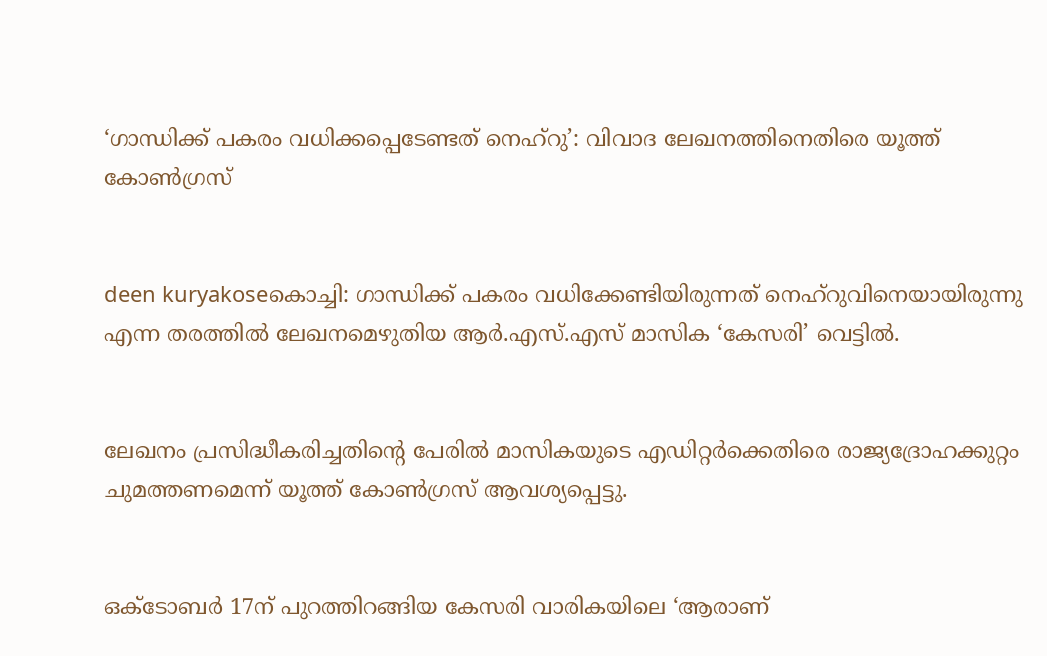‘ഗാന്ധിക്ക് പകരം വധിക്കപ്പെടേണ്ടത് നെഹ്‌റു’: വിവാദ ലേഖനത്തിനെതിരെ യൂത്ത് കോണ്‍ഗ്രസ്


deen kuryakoseകൊച്ചി: ഗാന്ധിക്ക് പകരം വധിക്കേണ്ടിയിരുന്നത് നെഹ്‌റുവിനെയായിരുന്നു എന്ന തരത്തില്‍ ലേഖനമെഴുതിയ ആര്‍.എസ്.എസ് മാസിക ‘കേസരി’ വെട്ടില്‍.


ലേഖനം പ്രസിദ്ധീകരിച്ചതിന്റെ പേരില്‍ മാസികയുടെ എഡിറ്റര്‍ക്കെതിരെ രാജ്യദ്രോഹക്കുറ്റം ചുമത്തണമെന്ന് യൂത്ത് കോണ്‍ഗ്രസ് ആവശ്യപ്പെട്ടു.


ഒക്ടോബര്‍ 17ന് പുറത്തിറങ്ങിയ കേസരി വാരികയിലെ ‘ആരാണ്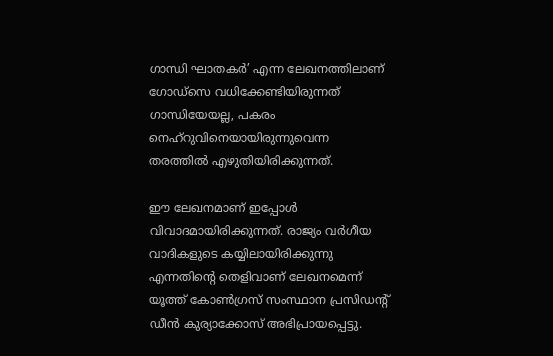ഗാന്ധി ഘാതകര്‍’ എന്ന ലേഖനത്തിലാണ് ഗോഡ്‌സെ വധിക്കേണ്ടിയിരുന്നത് ഗാന്ധിയേയല്ല, പകരം നെഹ്‌റുവിനെയായിരുന്നുവെന്ന തരത്തില്‍ എഴുതിയിരിക്കുന്നത്.

ഈ ലേഖനമാണ് ഇപ്പോള്‍ വിവാദമായിരിക്കുന്നത്. രാജ്യം വര്‍ഗീയ വാദികളുടെ കയ്യിലായിരിക്കുന്നു എന്നതിന്റെ തെളിവാണ് ലേഖനമെന്ന് യൂത്ത് കോണ്‍ഗ്രസ് സംസ്ഥാന പ്രസിഡന്റ് ഡീന്‍ കുര്യാക്കോസ് അഭിപ്രായപ്പെട്ടു.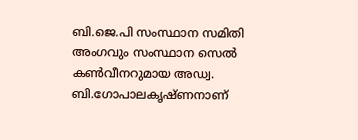ബി.ജെ.പി സംസ്ഥാന സമിതി അംഗവും സംസ്ഥാന സെല്‍ കണ്‍വീനറുമായ അഡ്വ. ബി.ഗോപാലകൃഷ്ണനാണ്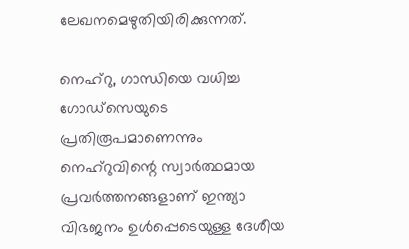ലേഖനമെഴുതിയിരിക്കുന്നത്.

നെഹ്‌റു, ഗാന്ധിയെ വധിച്ച ഗോഡ്‌സെയുടെ പ്രതിരൂപമാണെന്നും നെഹ്‌റുവിന്റെ സ്വാര്‍ത്ഥമായ പ്രവര്‍ത്തനങ്ങളാണ് ഇന്ത്യാ വിഭജനം ഉള്‍പ്പെടെയുള്ള ദേശീയ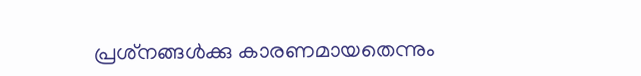പ്രശ്‌നങ്ങള്‍ക്കു കാരണമായതെന്നും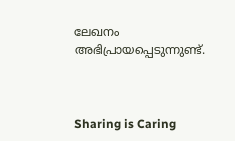ലേഖനം അഭിപ്രായപ്പെടുന്നുണ്ട്.



Sharing is Caring